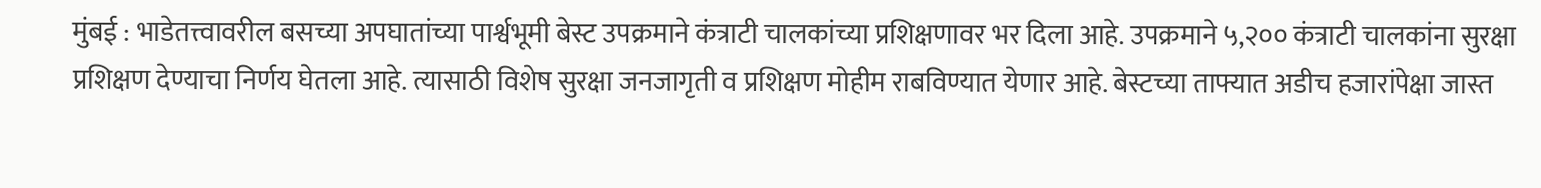मुंबई : भाडेतत्त्वावरील बसच्या अपघातांच्या पार्श्वभूमी बेस्ट उपक्रमाने कंत्राटी चालकांच्या प्रशिक्षणावर भर दिला आहे. उपक्रमाने ५,२०० कंत्राटी चालकांना सुरक्षा प्रशिक्षण देण्याचा निर्णय घेतला आहे. त्यासाठी विशेष सुरक्षा जनजागृती व प्रशिक्षण मोहीम राबविण्यात येणार आहे. बेस्टच्या ताफ्यात अडीच हजारांपेक्षा जास्त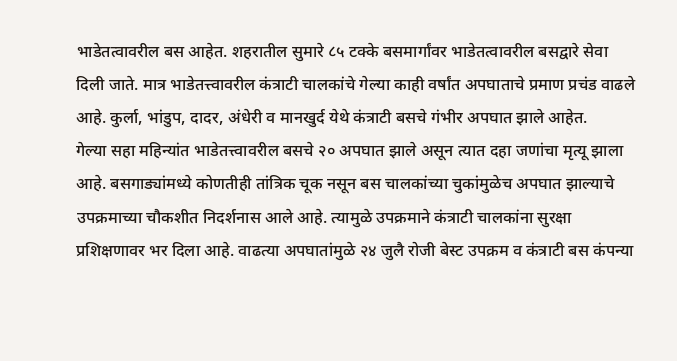भाडेतत्वावरील बस आहेत. शहरातील सुमारे ८५ टक्के बसमार्गांवर भाडेतत्वावरील बसद्वारे सेवा दिली जाते. मात्र भाडेतत्त्वावरील कंत्राटी चालकांचे गेल्या काही वर्षांत अपघाताचे प्रमाण प्रचंड वाढले आहे. कुर्ला, भांडुप, दादर, अंधेरी व मानखुर्द येथे कंत्राटी बसचे गंभीर अपघात झाले आहेत.
गेल्या सहा महिन्यांत भाडेतत्त्वावरील बसचे २० अपघात झाले असून त्यात दहा जणांचा मृत्यू झाला आहे. बसगाड्यांमध्ये कोणतीही तांत्रिक चूक नसून बस चालकांच्या चुकांमुळेच अपघात झाल्याचे उपक्रमाच्या चौकशीत निदर्शनास आले आहे. त्यामुळे उपक्रमाने कंत्राटी चालकांना सुरक्षा प्रशिक्षणावर भर दिला आहे. वाढत्या अपघातांमुळे २४ जुलै रोजी बेस्ट उपक्रम व कंत्राटी बस कंपन्या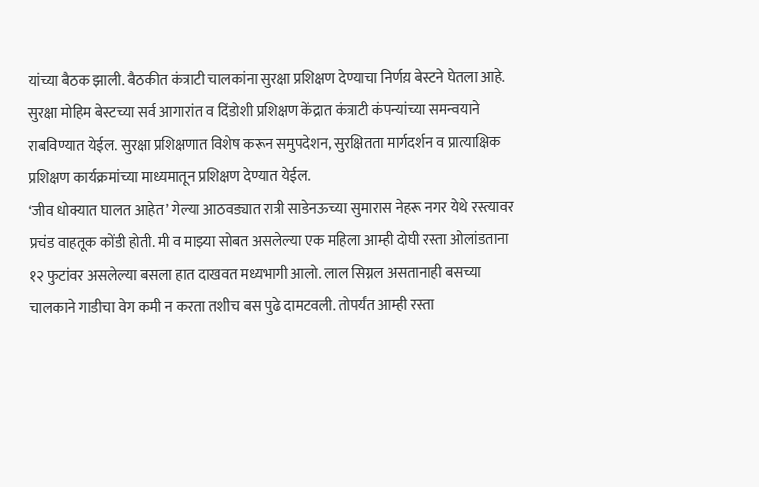यांच्या बैठक झाली. बैठकीत कंत्राटी चालकांना सुरक्षा प्रशिक्षण देण्याचा निर्णय़ बेस्टने घेतला आहे. सुरक्षा मोहिम बेस्टच्या सर्व आगारांत व दिंडोशी प्रशिक्षण केंद्रात कंत्राटी कंपन्यांच्या समन्वयाने राबविण्यात येईल. सुरक्षा प्रशिक्षणात विशेष करून समुपदेशन, सुरक्षितता मार्गदर्शन व प्रात्याक्षिक प्रशिक्षण कार्यक्रमांच्या माध्यमातून प्रशिक्षण देण्यात येईल.
‘जीव धोक्यात घालत आहेत’ गेल्या आठवड्यात रात्री साडेनऊच्या सुमारास नेहरू नगर येथे रस्त्यावर प्रचंड वाहतूक कोंडी होती. मी व माझ्या सोबत असलेल्या एक महिला आम्ही दोघी रस्ता ओलांडताना १२ फुटांवर असलेल्या बसला हात दाखवत मध्यभागी आलो. लाल सिग्नल असतानाही बसच्या चालकाने गाडीचा वेग कमी न करता तशीच बस पुढे दामटवली. तोपर्यंत आम्ही रस्ता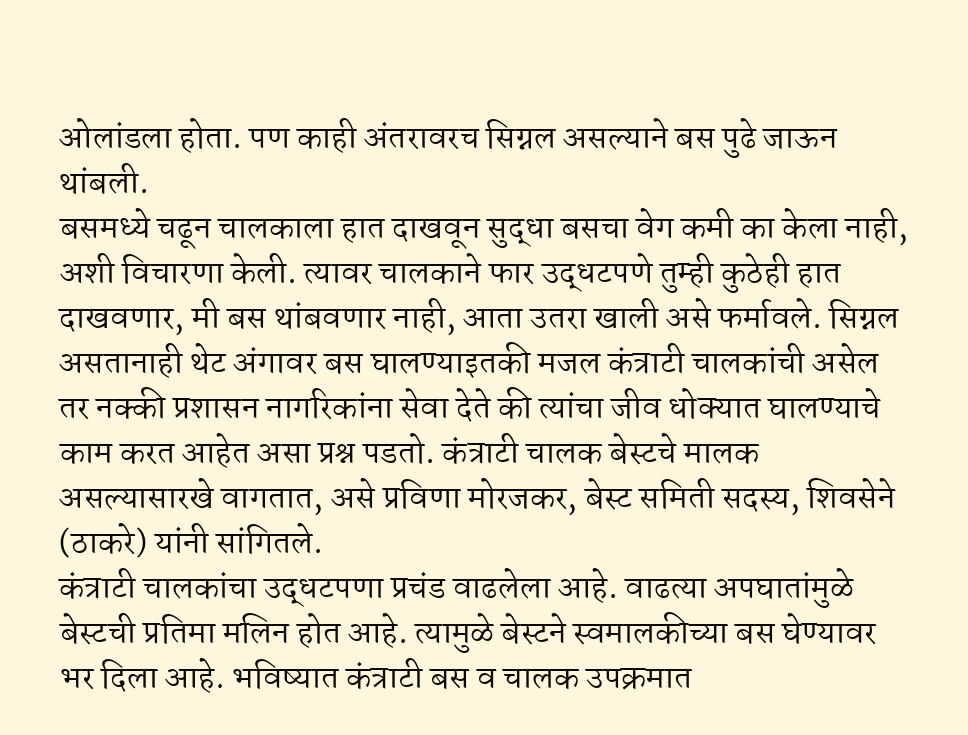ओलांडला होता. पण काही अंतरावरच सिग्नल असल्याने बस पुढे जाऊन थांबली.
बसमध्ये चढून चालकाला हात दाखवून सुद्धा बसचा वेग कमी का केला नाही, अशी विचारणा केली. त्यावर चालकाने फार उद्धटपणे तुम्ही कुठेही हात दाखवणार, मी बस थांबवणार नाही, आता उतरा खाली असे फर्मावले. सिग्नल असतानाही थेट अंगावर बस घालण्याइतकी मजल कंत्राटी चालकांची असेल तर नक्की प्रशासन नागरिकांना सेवा देते की त्यांचा जीव धोक्यात घालण्याचे काम करत आहेत असा प्रश्न पडतो. कंत्राटी चालक बेस्टचे मालक असल्यासारखे वागतात, असे प्रविणा मोरजकर, बेस्ट समिती सदस्य, शिवसेने (ठाकरे) यांनी सांगितले.
कंत्राटी चालकांचा उद्धटपणा प्रचंड वाढलेला आहे. वाढत्या अपघातांमुळे बेस्टची प्रतिमा मलिन होत आहे. त्यामुळे बेस्टने स्वमालकीच्या बस घेण्यावर भर दिला आहे. भविष्यात कंत्राटी बस व चालक उपक्रमात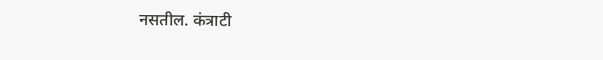नसतील. कंत्राटी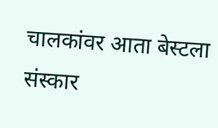चालकांवर आता बेस्टला संस्कार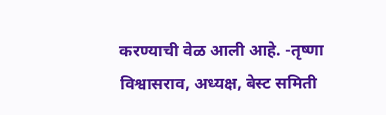करण्याची वेळ आली आहे. -तृष्णा विश्वासराव, अध्यक्ष, बेस्ट समिती